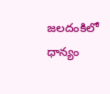జలదంకిలో ధాన్యం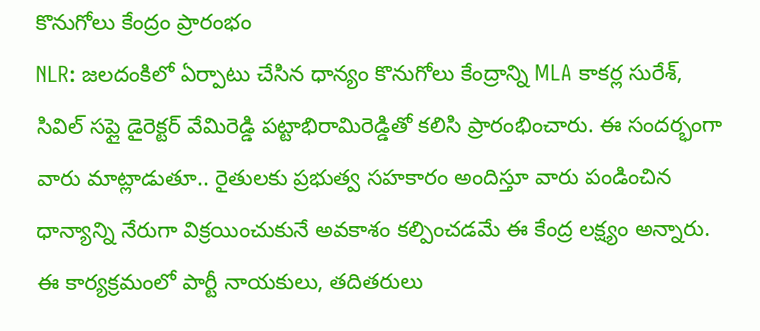కొనుగోలు కేంద్రం ప్రారంభం
NLR: జలదంకిలో ఏర్పాటు చేసిన ధాన్యం కొనుగోలు కేంద్రాన్ని MLA కాకర్ల సురేశ్, సివిల్ సప్లై డైరెక్టర్ వేమిరెడ్డి పట్టాభిరామిరెడ్డితో కలిసి ప్రారంభించారు. ఈ సందర్భంగా వారు మాట్లాడుతూ.. రైతులకు ప్రభుత్వ సహకారం అందిస్తూ వారు పండించిన ధాన్యాన్ని నేరుగా విక్రయించుకునే అవకాశం కల్పించడమే ఈ కేంద్ర లక్ష్యం అన్నారు. ఈ కార్యక్రమంలో పార్టీ నాయకులు, తదితరులు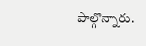పాల్గొన్నారు.